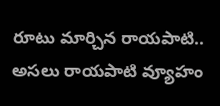రూటు మార్చిన రాయపాటి.. అసలు రాయపాటి వ్యూహం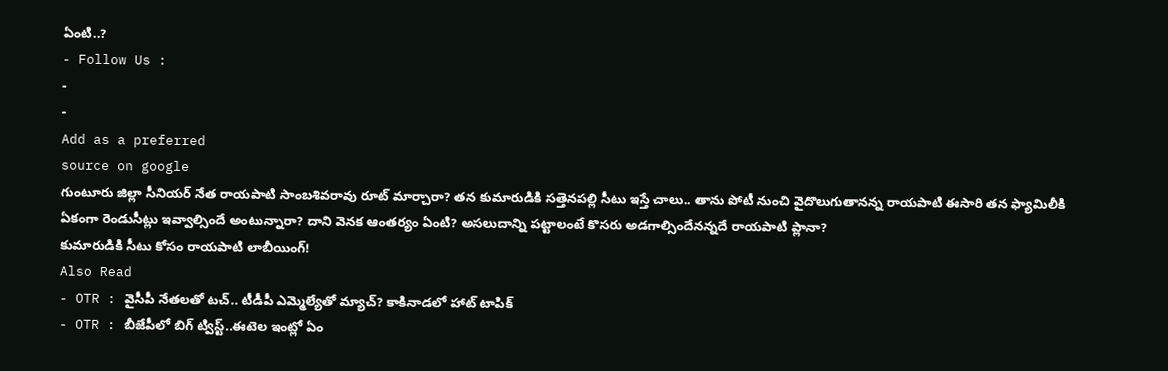ఏంటి..?
- Follow Us :
-
-
Add as a preferred
source on google
గుంటూరు జిల్లా సీనియర్ నేత రాయపాటి సాంబశివరావు రూట్ మార్చారా? తన కుమారుడికి సత్తెనపల్లి సీటు ఇస్తే చాలు.. తాను పోటీ నుంచి వైదొలుగుతానన్న రాయపాటి ఈసారి తన ఫ్యామిలీకి ఏకంగా రెండుసీట్లు ఇవ్వాల్సిందే అంటున్నారా? దాని వెనక ఆంతర్యం ఏంటి? అసలుదాన్ని పట్టాలంటే కొసరు అడగాల్సిందేనన్నదే రాయపాటి ప్లానా?
కుమారుడికి సీటు కోసం రాయపాటి లాబీయింగ్!
Also Read
- OTR : వైసీపీ నేతలతో టచ్.. టీడీపీ ఎమ్మెల్యేతో మ్యాచ్? కాకినాడలో హాట్ టాపిక్
- OTR : బీజేపీలో బిగ్ ట్విస్ట్..ఈటెల ఇంట్లో ఏం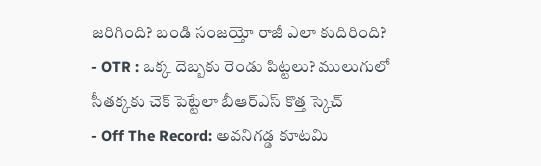జరిగింది? బండి సంజయ్తో రాజీ ఎలా కుదిరింది?
- OTR : ఒక్క దెబ్బకు రెండు పిట్టలు? ములుగులో సీతక్కకు చెక్ పెట్టేలా బీఆర్ఎస్ కొత్త స్కెచ్
- Off The Record: అవనిగడ్డ కూటమి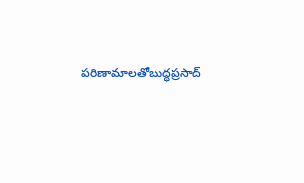పరిణామాలతోబుద్ధప్రసాద్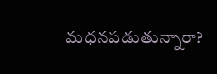మధనపడుతున్నారా?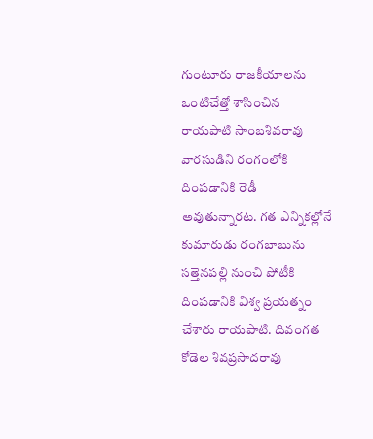గుంటూరు రాజకీయాలను ఒంటిచేత్తో శాసించిన రాయపాటి సాంబశివరావు వారసుడిని రంగంలోకి దింపడానికి రెడీ అవుతున్నారట. గత ఎన్నికల్లోనే కుమారుడు రంగబాబును సత్తెనపల్లి నుంచి పోటీకి దింపడానికి విశ్వ ప్రయత్నం చేశారు రాయపాటి. దివంగత కోడెల శివప్రసాదరావు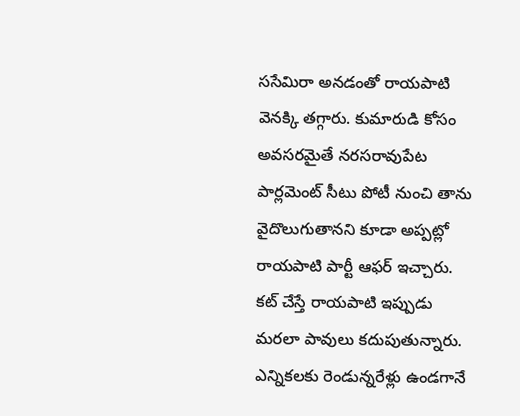ససేమిరా అనడంతో రాయపాటి వెనక్కి తగ్గారు. కుమారుడి కోసం అవసరమైతే నరసరావుపేట పార్లమెంట్ సీటు పోటీ నుంచి తాను వైదొలుగుతానని కూడా అప్పట్లో రాయపాటి పార్టీ ఆఫర్ ఇచ్చారు. కట్ చేస్తే రాయపాటి ఇప్పుడు మరలా పావులు కదుపుతున్నారు. ఎన్నికలకు రెండున్నరేళ్లు ఉండగానే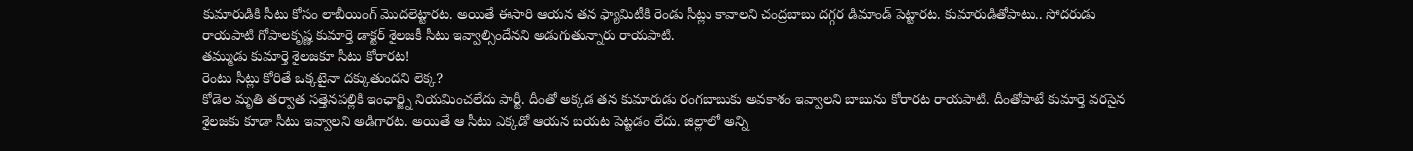కుమారుడికి సీటు కోసం లాబీయింగ్ మొదలెట్టారట. అయితే ఈసారి ఆయన తన ఫ్యామిటీకి రెండు సీట్లు కావాలని చంద్రబాబు దగ్గర డిమాండ్ పెట్టారట. కుమారుడితోపాటు.. సోదరుడు రాయపాటి గోపాలకృష్ణ కుమార్తె డాక్టర్ శైలజకీ సీటు ఇవ్వాల్సిందేనని అడుగుతున్నారు రాయపాటి.
తమ్ముడు కుమార్తె శైలజకూ సీటు కోరారట!
రెంటు సీట్లు కోరితే ఒక్కటైనా దక్కుతుందని లెక్క?
కోడెల మృతి తర్వాత సత్తెనపల్లికి ఇంఛార్జ్ని నియమించలేదు పార్టీ. దీంతో అక్కడ తన కుమారుడు రంగబాబుకు అవకాశం ఇవ్వాలని బాబును కోరారట రాయపాటి. దీంతోపాటే కుమార్తె వరసైన శైలజకు కూడా సీటు ఇవ్వాలని అడిగారట. అయితే ఆ సీటు ఎక్కడో ఆయన బయట పెట్టడం లేదు. జిల్లాలో అన్ని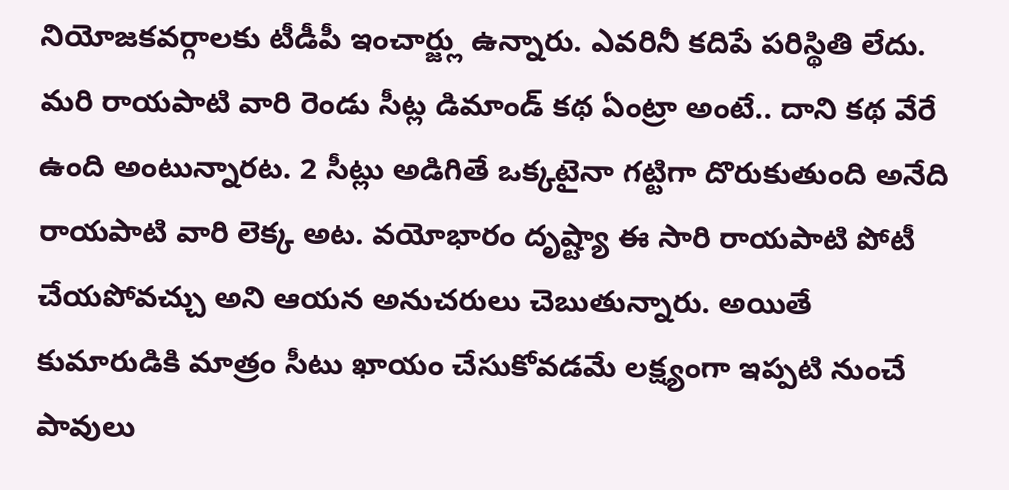నియోజకవర్గాలకు టీడీపీ ఇంచార్జ్లు ఉన్నారు. ఎవరినీ కదిపే పరిస్థితి లేదు. మరి రాయపాటి వారి రెండు సీట్ల డిమాండ్ కథ ఏంట్రా అంటే.. దాని కథ వేరే ఉంది అంటున్నారట. 2 సీట్లు అడిగితే ఒక్కటైనా గట్టిగా దొరుకుతుంది అనేది రాయపాటి వారి లెక్క అట. వయోభారం దృష్ట్యా ఈ సారి రాయపాటి పోటీ చేయపోవచ్చు అని ఆయన అనుచరులు చెబుతున్నారు. అయితే కుమారుడికి మాత్రం సీటు ఖాయం చేసుకోవడమే లక్ష్యంగా ఇప్పటి నుంచే పావులు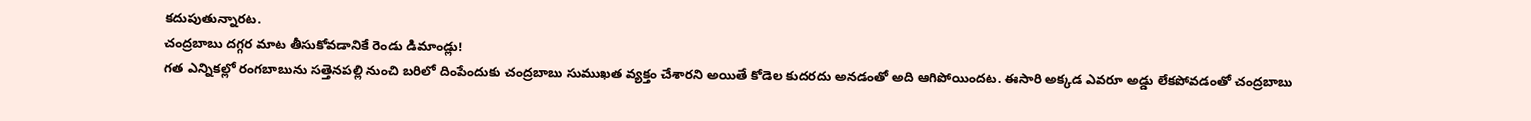కదుపుతున్నారట.
చంద్రబాబు దగ్గర మాట తీసుకోవడానికే రెండు డిమాండ్లు!
గత ఎన్నికల్లో రంగబాబును సత్తెనపల్లి నుంచి బరిలో దింపేందుకు చంద్రబాబు సుముఖత వ్యక్తం చేశారని అయితే కోడెల కుదరదు అనడంతో అది ఆగిపోయిందట. ఈసారి అక్కడ ఎవరూ అడ్డు లేకపోవడంతో చంద్రబాబు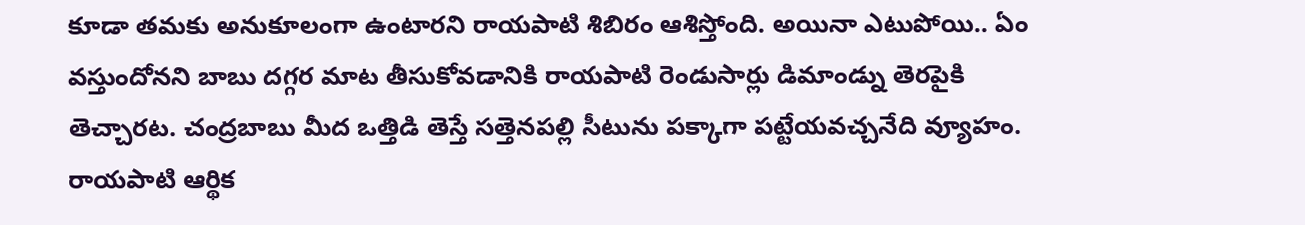కూడా తమకు అనుకూలంగా ఉంటారని రాయపాటి శిబిరం ఆశిస్తోంది. అయినా ఎటుపోయి.. ఏం వస్తుందోనని బాబు దగ్గర మాట తీసుకోవడానికి రాయపాటి రెండుసార్లు డిమాండ్ను తెరపైకి తెచ్చారట. చంద్రబాబు మీద ఒత్తిడి తెస్తే సత్తెనపల్లి సీటును పక్కాగా పట్టేయవచ్చనేది వ్యూహం.
రాయపాటి ఆర్థిక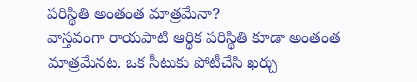పరిస్థితి అంతంత మాత్రమేనా?
వాస్తవంగా రాయపాటి ఆర్థిక పరిస్థితి కూడా అంతంత మాత్రమేనట. ఒక సీటుకు పోటీచేసి ఖర్చు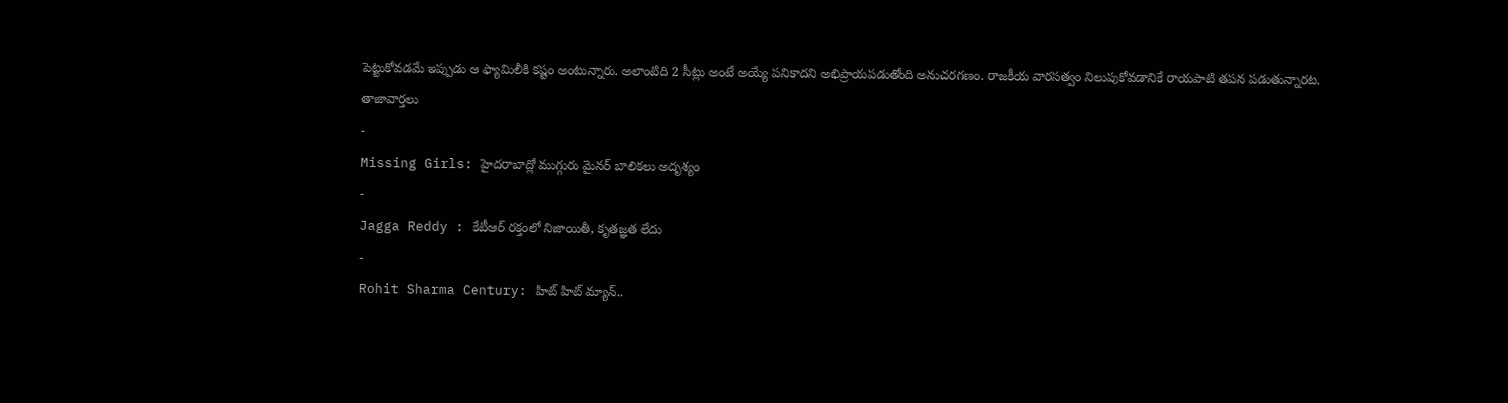పెట్టుకోవడమే ఇప్పుడు ఆ ఫ్యామిలీకి కష్టం అంటున్నారు. అలాంటిది 2 సీట్లు అంటే అయ్యే పనికాదని అభిప్రాయపడుతోంది అనుచరగణం. రాజకీయ వారసత్వం నిలుపుకోవడానికే రాయపాటి తపన పడుతున్నారట.
తాజావార్తలు
-
Missing Girls: హైదరాబాద్లో ముగ్గురు మైనర్ బాలికలు అదృశ్యం
-
Jagga Reddy : కేటీఆర్ రక్తంలో నిజాయితీ, కృతజ్ఞత లేదు
-
Rohit Sharma Century: హిట్ హిట్ మ్యాన్..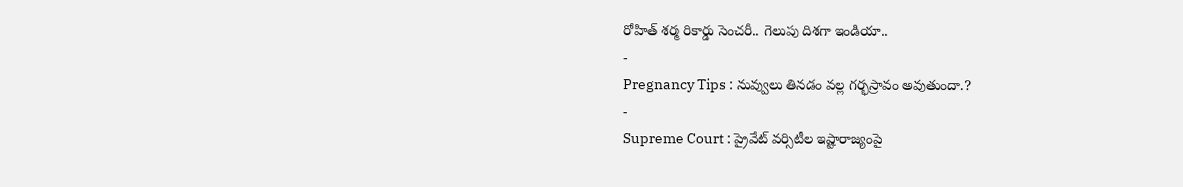రోహిత్ శర్మ రికార్డు సెంచరీ.. గెలుపు దిశగా ఇండియా..
-
Pregnancy Tips : నువ్వులు తినడం వల్ల గర్భస్రావం అవుతుందా.?
-
Supreme Court : ప్రైవేట్ వర్సిటీల ఇష్టారాజ్యంపై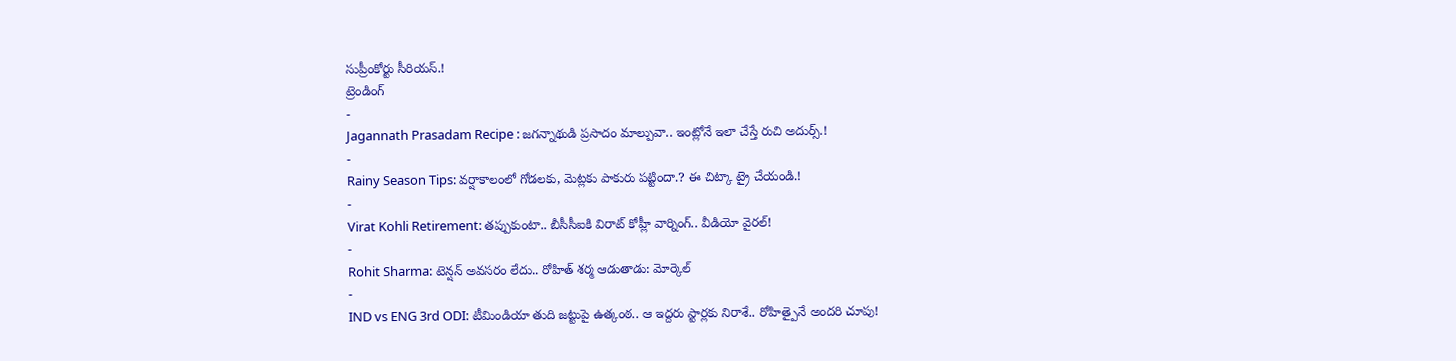సుప్రీంకోర్టు సీరియస్.!
ట్రెండింగ్
-
Jagannath Prasadam Recipe : జగన్నాథుడి ప్రసాదం మాల్పువా.. ఇంట్లోనే ఇలా చేస్తే రుచి అదుర్స్.!
-
Rainy Season Tips: వర్షాకాలంలో గోడలకు, మెట్లకు పాకురు పట్టిందా.? ఈ చిట్కా ట్రై చేయండి.!
-
Virat Kohli Retirement: తప్పుకుంటా.. బీసీసీఐకి విరాట్ కోహ్లీ వార్నింగ్.. వీడియో వైరల్!
-
Rohit Sharma: టెన్షన్ అవసరం లేదు.. రోహిత్ శర్మ ఆడుతాడు: మోర్కెల్
-
IND vs ENG 3rd ODI: టీమిండియా తుది జట్టుపై ఉత్కంఠ.. ఆ ఇద్దరు స్టార్లకు నిరాశే.. రోహిత్పైనే అందరి చూపు!